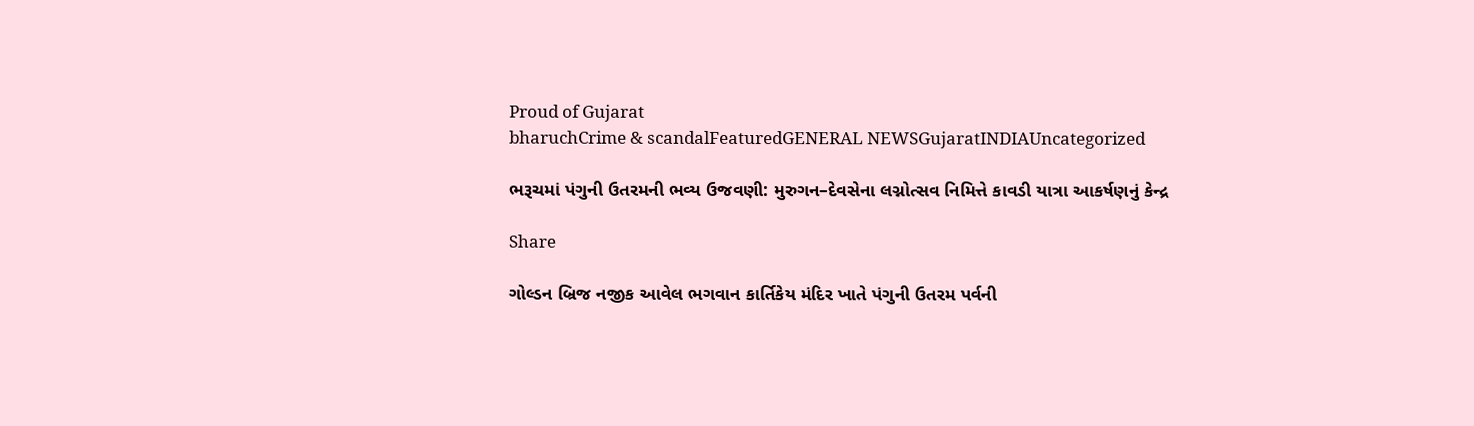Proud of Gujarat
bharuchCrime & scandalFeaturedGENERAL NEWSGujaratINDIAUncategorized

ભરૂચમાં પંગુની ઉતરમની ભવ્ય ઉજવણી: મુરુગન–દેવસેના લગ્નોત્સવ નિમિત્તે કાવડી યાત્રા આકર્ષણનું કેન્દ્ર

Share

ગોલ્ડન બ્રિજ નજીક આવેલ ભગવાન કાર્તિકેય મંદિર ખાતે પંગુની ઉતરમ પર્વની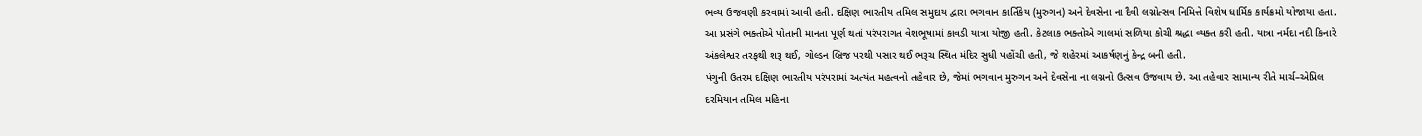ભવ્ય ઉજવણી કરવામાં આવી હતી. દક્ષિણ ભારતીય તમિલ સમુદાય દ્વારા ભગવાન કાર્તિકેય (મુરુગન) અને દેવસેના ના દૈવી લગ્નોત્સવ નિમિત્તે વિશેષ ધાર્મિક કાર્યક્રમો યોજાયા હતા.
આ પ્રસંગે ભક્તોએ પોતાની માનતા પૂર્ણ થતાં પરંપરાગત વેશભૂષામાં કાવડી યાત્રા યોજી હતી. કેટલાક ભક્તોએ ગાલમાં સળિયા કોચી શ્રદ્ધા વ્યક્ત કરી હતી. યાત્રા નર્મદા નદી કિનારે અંકલેશ્વર તરફથી શરૂ થઈ, ગોલ્ડન બ્રિજ પરથી પસાર થઈ ભરૂચ સ્થિત મંદિર સુધી પહોંચી હતી, જે શહેરમાં આકર્ષણનું કેન્દ્ર બની હતી.
પંગુની ઉતરમ દક્ષિણ ભારતીય પરંપરામાં અત્યંત મહત્વનો તહેવાર છે, જેમાં ભગવાન મુરુગન અને દેવસેના ના લગ્નનો ઉત્સવ ઉજવાય છે. આ તહેવાર સામાન્ય રીતે માર્ચ–એપ્રિલ દરમિયાન તમિલ મહિના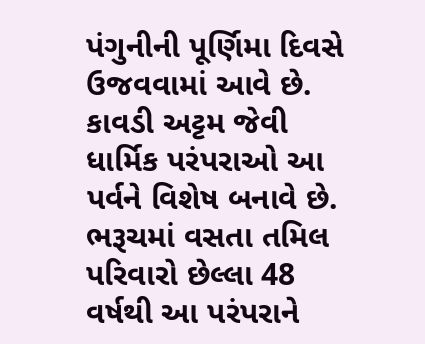પંગુનીની પૂર્ણિમા દિવસે ઉજવવામાં આવે છે. કાવડી અટ્ટમ જેવી ધાર્મિક પરંપરાઓ આ પર્વને વિશેષ બનાવે છે.
ભરૂચમાં વસતા તમિલ પરિવારો છેલ્લા 48 વર્ષથી આ પરંપરાને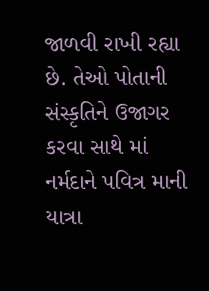જાળવી રાખી રહ્યા છે. તેઓ પોતાની સંસ્કૃતિને ઉજાગર કરવા સાથે માં નર્મદાને પવિત્ર માની યાત્રા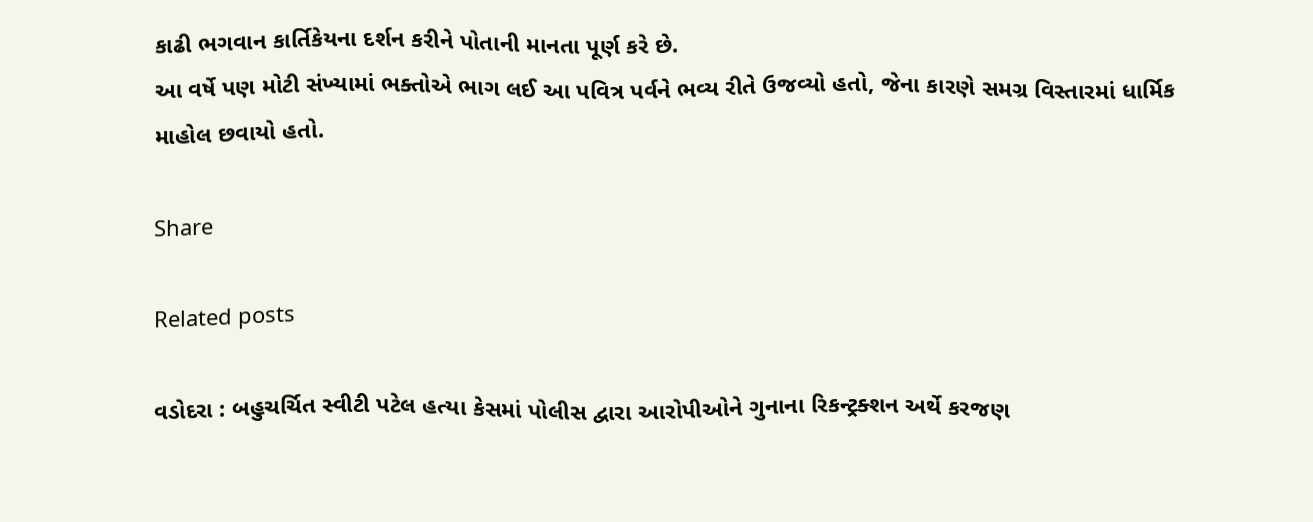કાઢી ભગવાન કાર્તિકેયના દર્શન કરીને પોતાની માનતા પૂર્ણ કરે છે.
આ વર્ષે પણ મોટી સંખ્યામાં ભક્તોએ ભાગ લઈ આ પવિત્ર પર્વને ભવ્ય રીતે ઉજવ્યો હતો, જેના કારણે સમગ્ર વિસ્તારમાં ધાર્મિક માહોલ છવાયો હતો.

Share

Related posts

વડોદરા : બહુચર્ચિત સ્વીટી પટેલ હત્યા કેસમાં પોલીસ દ્વારા આરોપીઓને ગુનાના રિકન્ટ્રક્શન અર્થે કરજણ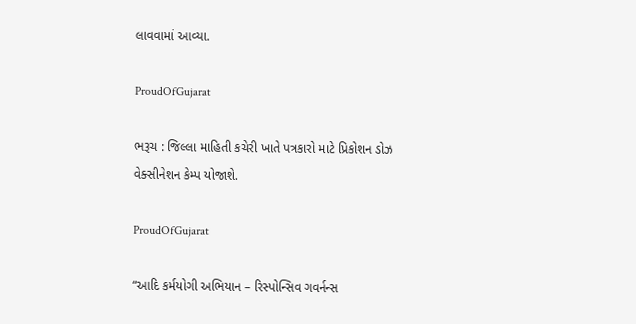લાવવામાં આવ્યા.

ProudOfGujarat

ભરૂચ : જિલ્લા માહિતી કચેરી ખાતે પત્રકારો માટે પ્રિકોશન ડોઝ વેક્સીનેશન કેમ્પ યોજાશે.

ProudOfGujarat

“આદિ કર્મયોગી અભિયાન – રિસ્પોન્સિવ ગવર્નન્સ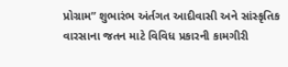પ્રોગ્રામ” શુભારંભ અંર્તગત આદીવાસી અને સાંસ્કૃતિક વારસાના જતન માટે વિવિધ પ્રકારની કામગીરી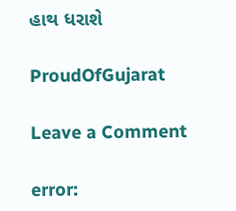હાથ ધરાશે

ProudOfGujarat

Leave a Comment

error: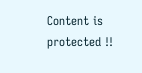Content is protected !!